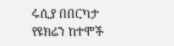ሩሲያ በበርካታ የዩክሬን ከተሞች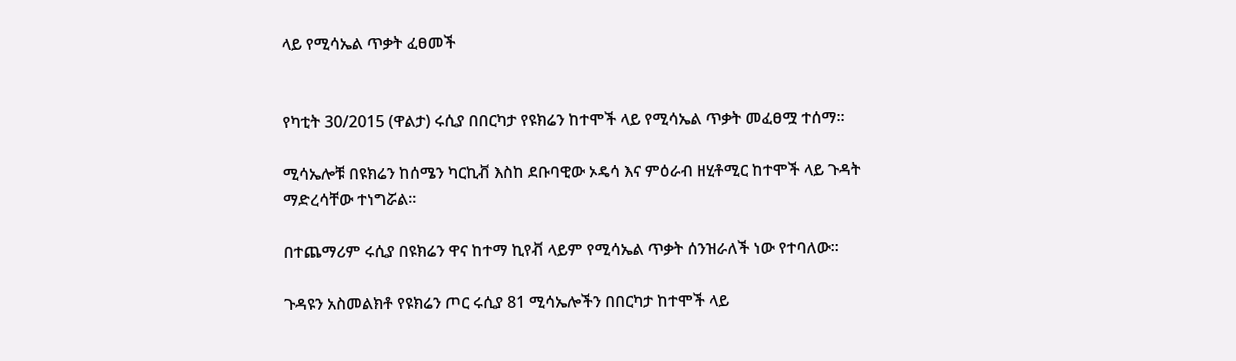ላይ የሚሳኤል ጥቃት ፈፀመች


የካቲት 30/2015 (ዋልታ) ሩሲያ በበርካታ የዩክሬን ከተሞች ላይ የሚሳኤል ጥቃት መፈፀሟ ተሰማ፡፡

ሚሳኤሎቹ በዩክሬን ከሰሜን ካርኪቭ እስከ ደቡባዊው ኦዴሳ እና ምዕራብ ዘሂቶሚር ከተሞች ላይ ጉዳት ማድረሳቸው ተነግሯል፡፡

በተጨማሪም ሩሲያ በዩክሬን ዋና ከተማ ኪየቭ ላይም የሚሳኤል ጥቃት ሰንዝራለች ነው የተባለው፡፡

ጉዳዩን አስመልክቶ የዩክሬን ጦር ሩሲያ 81 ሚሳኤሎችን በበርካታ ከተሞች ላይ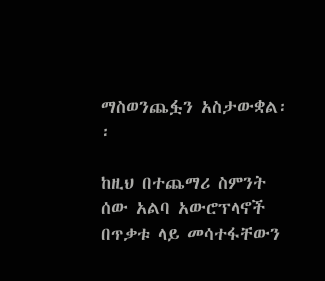ማስወንጨፏን አስታውቋል፡፡

ከዚህ በተጨማሪ ስምንት ሰው አልባ አውሮፕላኖች በጥቃቱ ላይ መሳተፋቸውን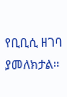የቢቢሲ ዘገባ ያመለክታል፡፡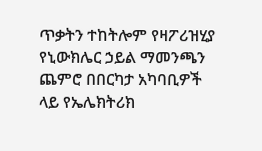ጥቃትን ተከትሎም የዛፖሪዝሂያ የኒውክሌር ኃይል ማመንጫን ጨምሮ በበርካታ አካባቢዎች ላይ የኤሌክትሪክ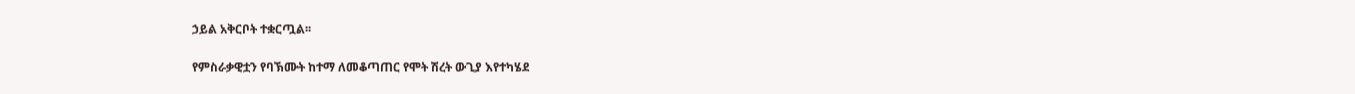ኃይል አቅርቦት ተቋርጧል፡፡

የምስራቃዊቷን የባኽሙት ከተማ ለመቆጣጠር የሞት ሽረት ውጊያ እየተካሄደ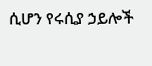ሲሆን የሩሲያ ኃይሎች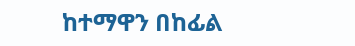ከተማዋን በከፊል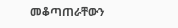መቆጣጠራቸውን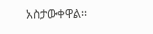አስታውቀዋል፡፡